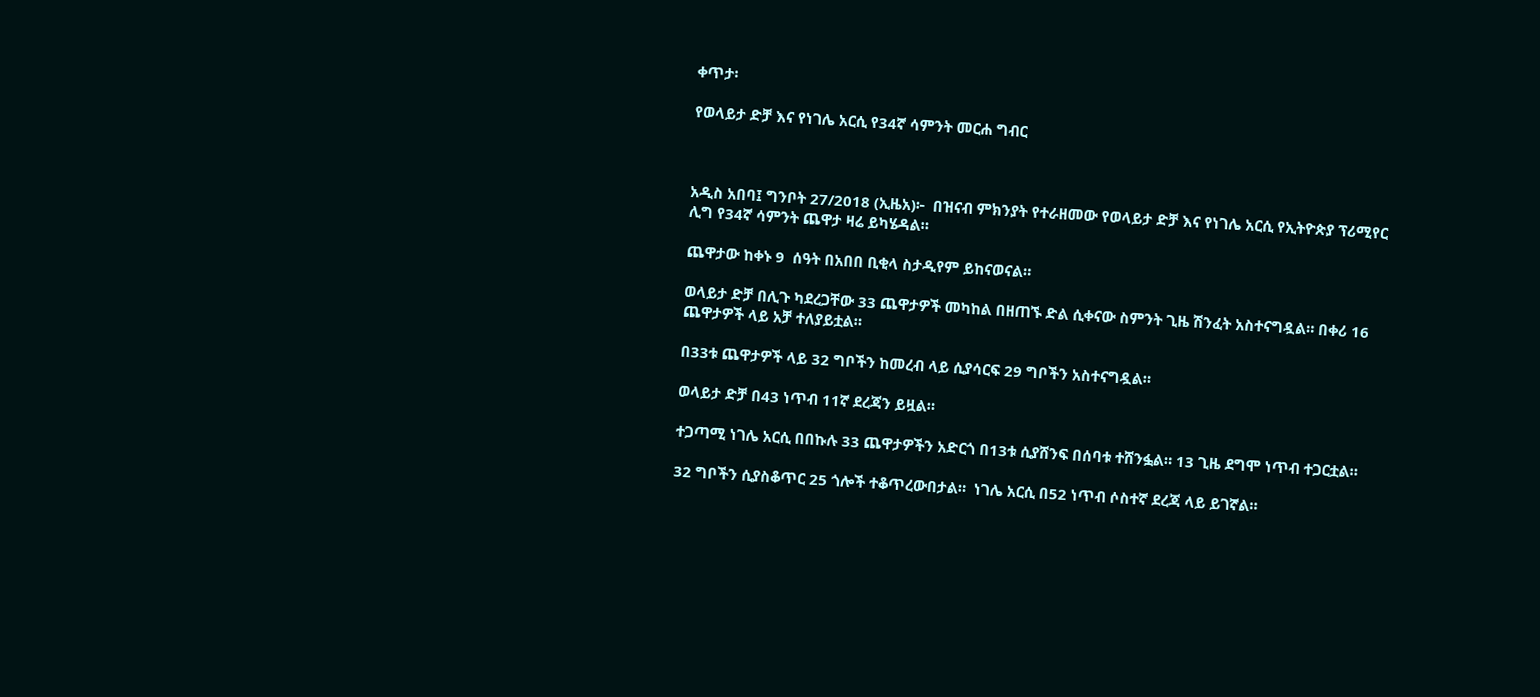ቀጥታ፡

የወላይታ ድቻ እና የነገሌ አርሲ የ34ኛ ሳምንት መርሐ ግብር



አዲስ አበባ፤ ግንቦት 27/2018 (ኢዜአ)፦  በዝናብ ምክንያት የተራዘመው የወላይታ ድቻ እና የነገሌ አርሲ የኢትዮጵያ ፕሪሚየር ሊግ የ34ኛ ሳምንት ጨዋታ ዛሬ ይካሄዳል።

ጨዋታው ከቀኑ 9  ሰዓት በአበበ ቢቂላ ስታዲየም ይከናወናል።

ወላይታ ድቻ በሊጉ ካደረጋቸው 33 ጨዋታዎች መካከል በዘጠኙ ድል ሲቀናው ስምንት ጊዜ ሽንፈት አስተናግዷል። በቀሪ 16 ጨዋታዎች ላይ አቻ ተለያይቷል።

በ33ቱ ጨዋታዎች ላይ 32 ግቦችን ከመረብ ላይ ሲያሳርፍ 29 ግቦችን አስተናግዷል።

ወላይታ ድቻ በ43 ነጥብ 11ኛ ደረጃን ይዟል።

ተጋጣሚ ነገሌ አርሲ በበኩሉ 33 ጨዋታዎችን አድርጎ በ13ቱ ሲያሸንፍ በሰባቱ ተሸንፏል። 13 ጊዜ ደግሞ ነጥብ ተጋርቷል።

32 ግቦችን ሲያስቆጥር 25 ጎሎች ተቆጥረውበታል።  ነገሌ አርሲ በ52 ነጥብ ሶስተኛ ደረጃ ላይ ይገኛል።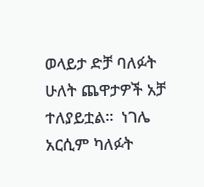ወላይታ ድቻ ባለፉት ሁለት ጨዋታዎች አቻ ተለያይቷል።  ነገሌ አርሲም ካለፉት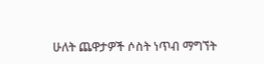ሁለት ጨዋታዎች ሶስት ነጥብ ማግኘት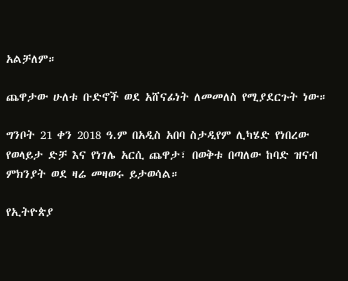አልቻለም።

ጨዋታው ሁለቱ ቡድኖች ወደ አሸናፊነት ለመመለስ የሚያደርጉት ነው።

ግንቦት 21 ቀን 2018 ዓ.ም በአዲስ አበባ ስታዲየም ሊካሄድ የነበረው የወላይታ ድቻ እና የነገሌ አርሲ ጨዋታ፣ በወቅቱ በጣለው ከባድ ዝናብ ምክንያት ወደ ዛሬ መዛወሩ ይታወሳል።

የኢትዮጵያ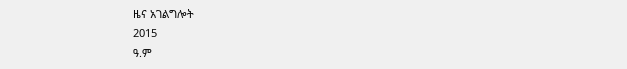ዜና አገልግሎት
2015
ዓ.ም